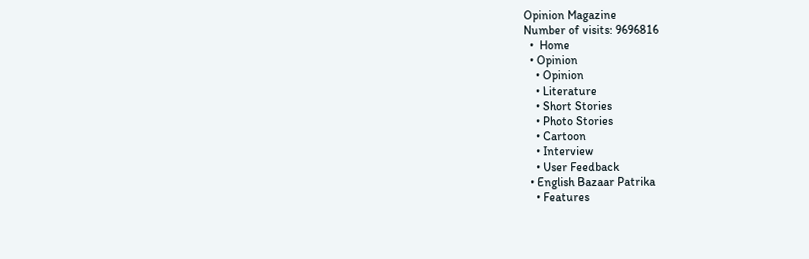Opinion Magazine
Number of visits: 9696816
  •  Home
  • Opinion
    • Opinion
    • Literature
    • Short Stories
    • Photo Stories
    • Cartoon
    • Interview
    • User Feedback
  • English Bazaar Patrika
    • Features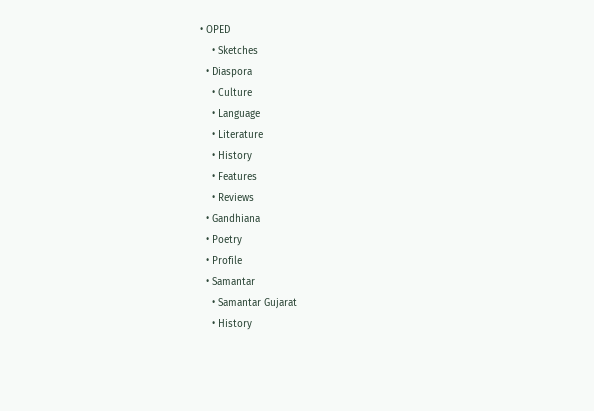• OPED
    • Sketches
  • Diaspora
    • Culture
    • Language
    • Literature
    • History
    • Features
    • Reviews
  • Gandhiana
  • Poetry
  • Profile
  • Samantar
    • Samantar Gujarat
    • History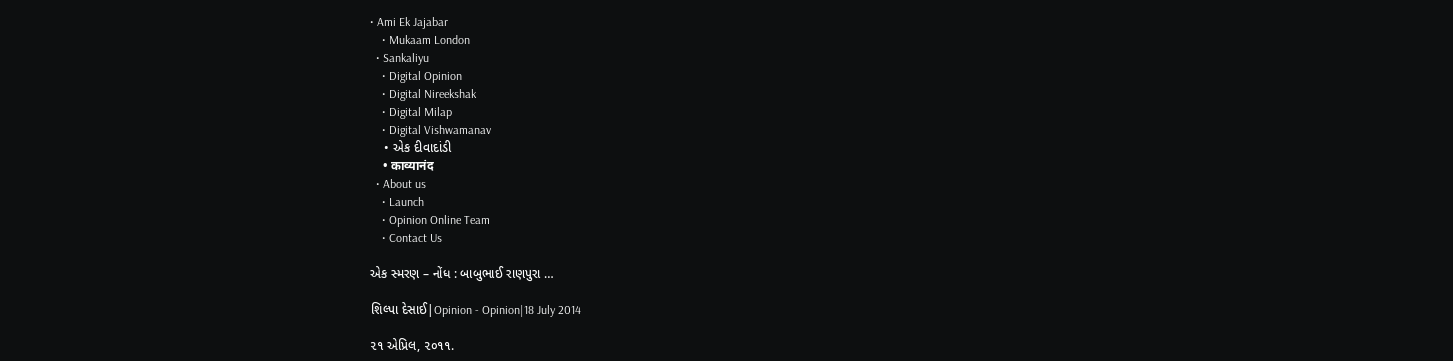• Ami Ek Jajabar
    • Mukaam London
  • Sankaliyu
    • Digital Opinion
    • Digital Nireekshak
    • Digital Milap
    • Digital Vishwamanav
    • એક દીવાદાંડી
    • काव्यानंद
  • About us
    • Launch
    • Opinion Online Team
    • Contact Us

એક સ્મરણ – નોંધ : બાબુભાઈ રાણપુરા …

શિલ્પા દેસાઈ|Opinion - Opinion|18 July 2014

૨૧ એપ્રિલ, ૨૦૧૧.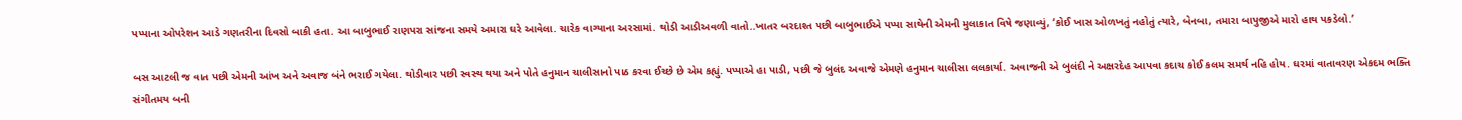પપ્પાના ઓપરેશન આડે ગણતરીના દિવસો બાકી હતા. આ બાબુભાઈ રાણપરા સાંજના સમયે અમારા ઘરે આવેલા. ચારેક વાગ્યાના અરસામાં. થોડી આડીઅવળી વાતો..ખાતર બરદાશ્ત પછી બાબુભાઈએ પપ્પા સાથેની એમની મુલાકાત વિષે જણાવ્યું, ‘કોઈ ખાસ ઓળખતું નહોતું ત્યારે, બેનબા, તમારા બાપુજીએ મારો હાથ પકડેલો.’

બસ આટલી જ વાત પછી એમની આંખ અને અવાજ બંને ભરાઈ ગયેલા. થોડીવાર પછી સ્વસ્થ થયા અને પોતે હનુમાન ચાલીસાનો પાઠ કરવા ઈચ્છે છે એમ કહ્યું. પપ્પાએ હા પાડી, પછી જે બુલંદ અવાજે એમણે હનુમાન ચાલીસા લલકાર્યા. અવાજની એ બુલંદી ને અક્ષરદેહ આપવા કદાચ કોઈ કલમ સમર્થ નહિ હોય. ઘરમાં વાતાવરણ એકદમ ભક્તિ સંગીતમય બની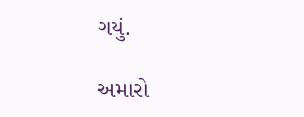ગયું.

અમારો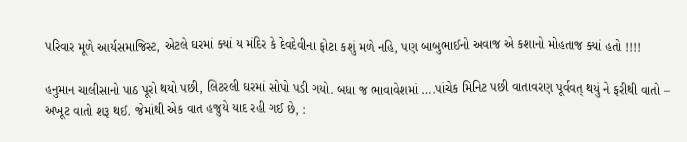પરિવાર મૂળે આર્યસમાજિસ્ટ, એટલે ઘરમાં ક્યાં ય મંદિર કે દેવદેવીના ફોટા કશું મળે નહિ, પણ બાબુભાઈનો અવાજ એ કશાનો મોહતાજ ક્યાં હતો !!!!

હનુમાન ચાલીસાનો પાઠ પૂરો થયો પછી, લિટરલી ઘરમાં સોપો પડી ગયો. બધા જ ભાવાવેશમાં ….પાંચેક મિનિટ પછી વાતાવરણ પૂર્વવત્ થયું ને ફરીથી વાતો – અખૂટ વાતો શરૂ થઈ. જેમાંથી એક વાત હજુયે યાદ રહી ગઈ છે, :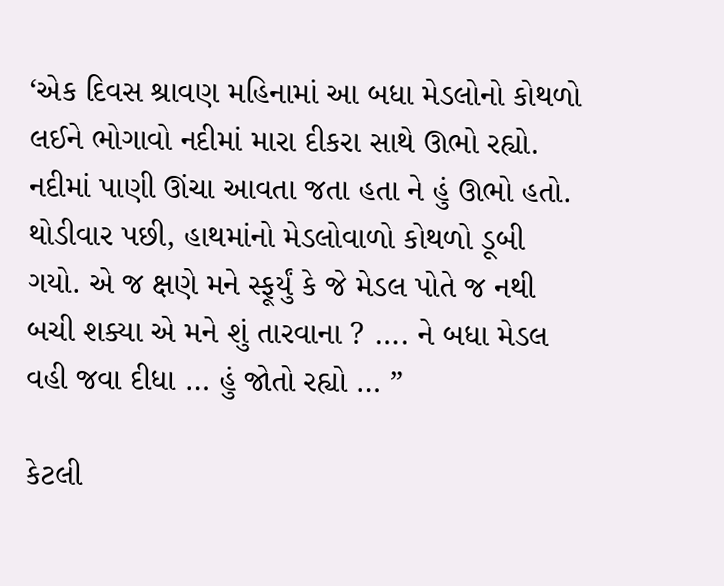‘એક દિવસ શ્રાવણ મહિનામાં આ બધા મેડલોનો કોથળો લઈને ભોગાવો નદીમાં મારા દીકરા સાથે ઊભો રહ્યો. નદીમાં પાણી ઊંચા આવતા જતા હતા ને હું ઊભો હતો. થોડીવાર પછી, હાથમાંનો મેડલોવાળો કોથળો ડૂબી ગયો. એ જ ક્ષણે મને સ્ફૂર્યું કે જે મેડલ પોતે જ નથી બચી શક્યા એ મને શું તારવાના ? …. ને બધા મેડલ વહી જવા દીધા … હું જોતો રહ્યો … ”

કેટલી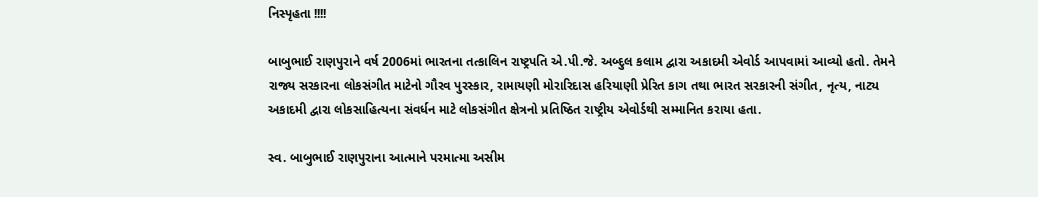નિસ્પૃહતા !!!!

બાબુભાઈ રાણપુરાને વર્ષ 2006માં ભારતના તત્કાલિન રાષ્ટ્રપતિ એ.પી.જે. અબ્દુલ કલામ દ્વારા અકાદમી એવોર્ડ આપવામાં આવ્યો હતો. તેમને રાજ્ય સરકારના લોકસંગીત માટેનો ગૌરવ પુરસ્કાર, રામાયણી મોરારિદાસ હરિયાણી પ્રેરિત કાગ તથા ભારત સરકારની સંગીત, નૃત્ય, નાટ્ય અકાદમી દ્વારા લોકસાહિત્યના સંવર્ધન માટે લોકસંગીત ક્ષેત્રનો પ્રતિષ્ઠિત રાષ્ટ્રીય એવોર્ડથી સમ્માનિત કરાયા હતા.

સ્વ. બાબુભાઈ રાણપુરાના આત્માને પરમાત્મા અસીમ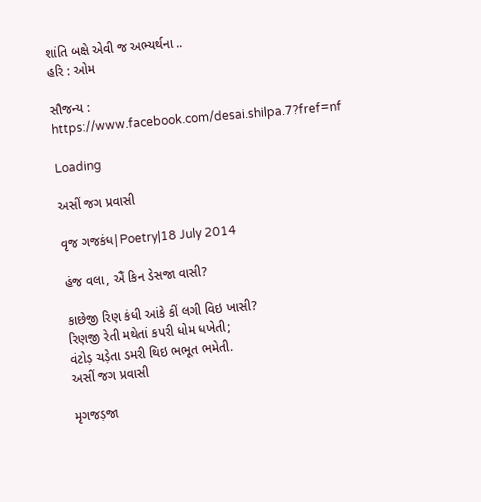શાંતિ બક્ષે એવી જ અભ્યર્થના ..
હરિ : ઓમ

સૌજન્ય : https://www.facebook.com/desai.shilpa.7?fref=nf

Loading

અસીં જગ પ્રવાસી

વૃજ ગજકંધ|Poetry|18 July 2014

હંજ વલા, ઐં કિન ડેસજા વાસી?

કાછેજી રિણ કંધી આંકે કીં લગી વિઇ ખાસી?
રિણજી રેતી મથેતાં કપરી ધોમ ધખેતી;
વંટોડ઼ ચડ઼ેતા ડમરી થિઇ ભભૂત ભમેતી.
અસીં જગ પ્રવાસી

મૃગજડ઼જા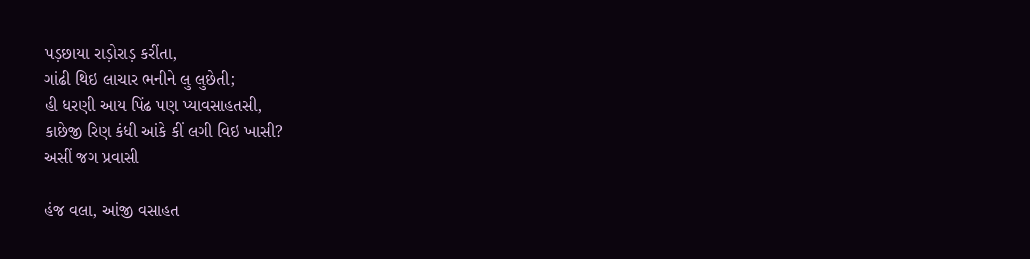પડ઼છાયા રાડ઼ોરાડ઼ કરીંતા,
ગાંઢી થિઇ લાચાર ભનીને લુ લુછેતી;
હી ધરણી આય પિંઢ પણ પ્યાવસાહતસી,
કાછેજી રિણ કંધી આંકે કીં લગી વિઇ ખાસી?
અસીં જગ પ્રવાસી

હંજ વલા, આંજી વસાહત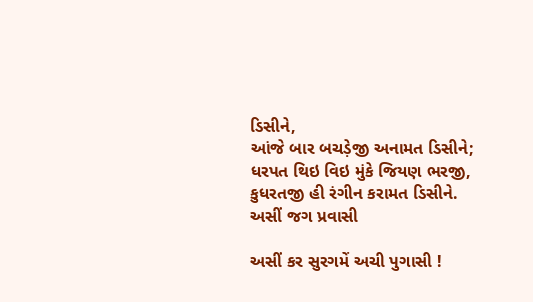ડિસીને,
આંજે બાર બચડ઼ેજી અનામત ડિસીને;
ધરપત થિઇ વિઇ મુંકે જિયણ ભરજી,
કુધરતજી હી રંગીન કરામત ડિસીને.
અસીં જગ પ્રવાસી

અસીં કર સુરગમેં અચી પુગાસી !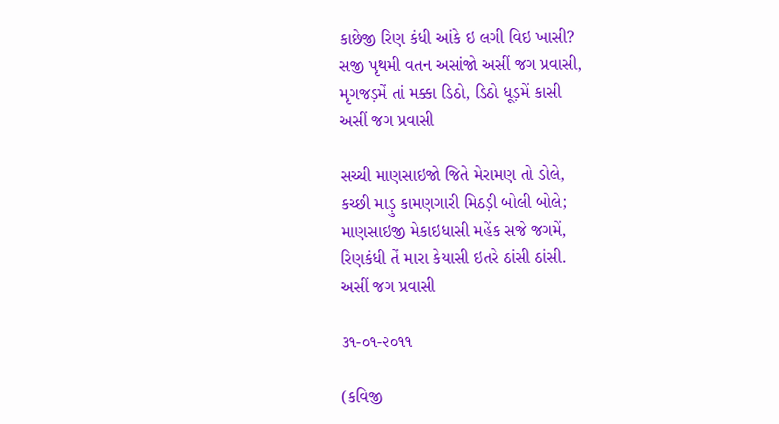કાછેજી રિણ કંધી આંકે ઇ લગી વિઇ ખાસી?
સજી પૃથમી વતન અસાંજો અસીં જગ પ્રવાસી,
મૃગજડ઼મેં તાં મક્કા ડિઠો, ડિઠો ધૂડ઼મેં કાસી
અસીં જગ પ્રવાસી

સચ્ચી માણસાઇજો જિતે મેરામણ તો ડોલે,
કચ્છી માડ઼ુ કામણગારી મિઠડ઼ી બોલી બોલે;
માણસાઇજી મેકાઇધાસી મહેંક સજે જગમેં,
રિણકંધી તેં મારા કેયાસી ઇતરે ઠાંસી ઠાંસી.
અસીં જગ પ્રવાસી

૩૧-૦૧-૨૦૧૧

(કવિજી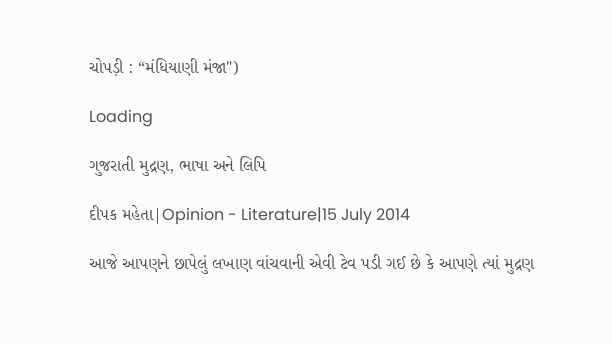ચોપડ઼ી : “મંધિયાણી મંજા")

Loading

ગુજરાતી મુદ્રણ, ભાષા અને લિપિ

દીપક મહેતા|Opinion - Literature|15 July 2014

આજે આપણને છાપેલું લખાણ વાંચવાની એવી ટેવ પડી ગઈ છે કે આપણે ત્યાં મુદ્રણ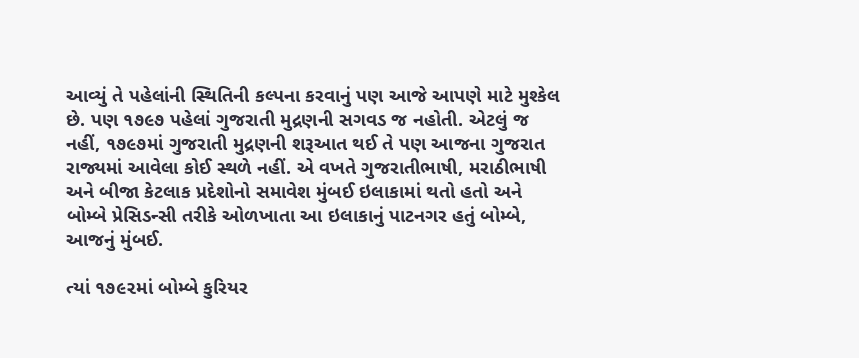આવ્યું તે પહેલાંની સ્થિતિની કલ્પના કરવાનું પણ આજે આપણે માટે મુશ્કેલ છે. પણ ૧૭૯૭ પહેલાં ગુજરાતી મુદ્રણની સગવડ જ નહોતી. એટલું જ નહીં, ૧૭૯૭માં ગુજરાતી મુદ્રણની શરૂઆત થઈ તે પણ આજના ગુજરાત રાજ્યમાં આવેલા કોઈ સ્થળે નહીં. એ વખતે ગુજરાતીભાષી, મરાઠીભાષી અને બીજા કેટલાક પ્રદેશોનો સમાવેશ મુંબઈ ઇલાકામાં થતો હતો અને બોમ્બે પ્રેસિડન્સી તરીકે ઓળખાતા આ ઇલાકાનું પાટનગર હતું બોમ્બે, આજનું મુંબઈ.

ત્યાં ૧૭૯૨માં બોમ્બે કુરિયર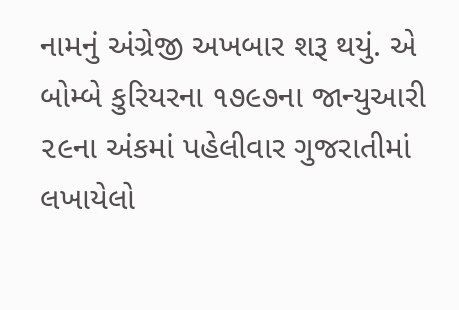નામનું અંગ્રેજી અખબાર શરૂ થયું. એ બોમ્બે કુરિયરના ૧૭૯૭ના જાન્યુઆરી ૨૯ના અંકમાં પહેલીવાર ગુજરાતીમાં લખાયેલો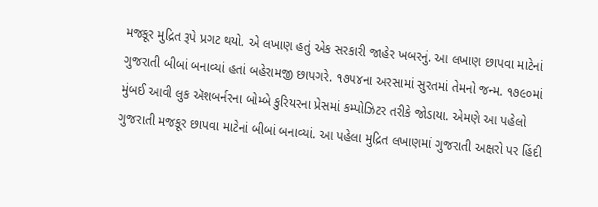મજકૂર મુદ્રિત રૂપે પ્રગટ થયો. એ લખાણ હતું એક સરકારી જાહેર ખબરનું. આ લખાણ છાપવા માટેનાં ગુજરાતી બીબાં બનાવ્યાં હતાં બહેરામજી છાપગરે. ૧૭૫૪ના અરસામાં સુરતમાં તેમનો જન્મ. ૧૭૯૦માં મુંબઈ આવી લુક ઍશબર્નરના બોમ્બે કુરિયરના પ્રેસમાં કમ્પોઝિટર તરીકે જોડાયા. એમણે આ પહેલો ગુજરાતી મજકૂર છાપવા માટેનાં બીબાં બનાવ્યાં. આ પહેલા મુદ્રિત લખાણમાં ગુજરાતી અક્ષરો પર હિંદી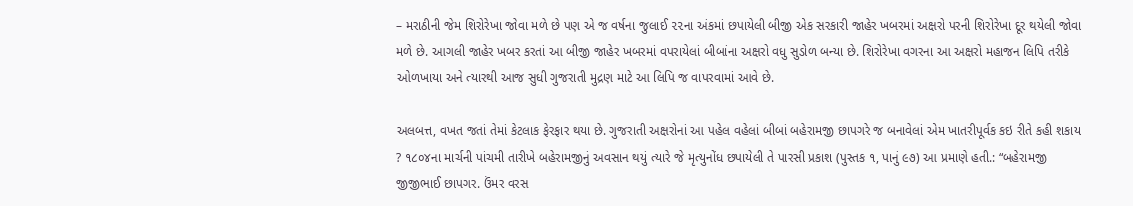– મરાઠીની જેમ શિરોરેખા જોવા મળે છે પણ એ જ વર્ષના જુલાઈ ૨૨ના અંકમાં છપાયેલી બીજી એક સરકારી જાહેર ખબરમાં અક્ષરો પરની શિરોરેખા દૂર થયેલી જોવા મળે છે. આગલી જાહેર ખબર કરતાં આ બીજી જાહેર ખબરમાં વપરાયેલાં બીબાંના અક્ષરો વધુ સુડોળ બન્યા છે. શિરોરેખા વગરના આ અક્ષરો મહાજન લિપિ તરીકે ઓળખાયા અને ત્યારથી આજ સુધી ગુજરાતી મુદ્રણ માટે આ લિપિ જ વાપરવામાં આવે છે.

અલબત્ત, વખત જતાં તેમાં કેટલાક ફેરફાર થયા છે. ગુજરાતી અક્ષરોનાં આ પહેલ વહેલાં બીબાં બહેરામજી છાપગરે જ બનાવેલાં એમ ખાતરીપૂર્વક કઇ રીતે કહી શકાય ? ૧૮૦૪ના માર્ચની પાંચમી તારીખે બહેરામજીનું અવસાન થયું ત્યારે જે મૃત્યુનોંધ છપાયેલી તે પારસી પ્રકાશ (પુસ્તક ૧, પાનું ૯૭) આ પ્રમાણે હતી.: “બહેરામજી જીજીભાઈ છાપગર. ઉંમર વરસ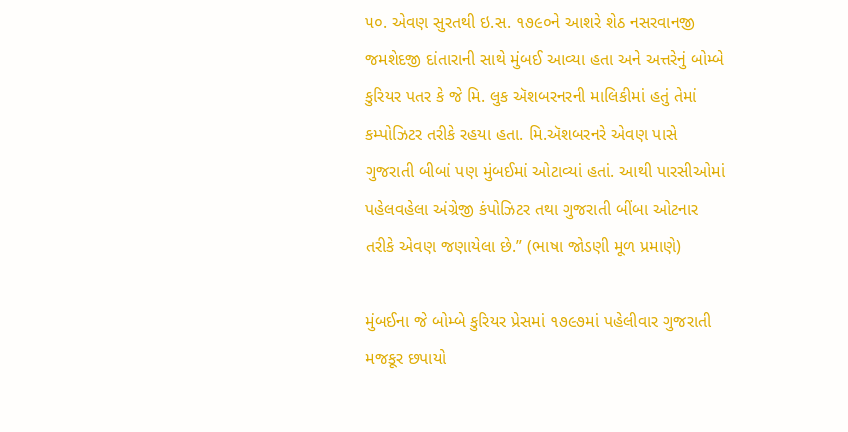૫૦. એવણ સુરતથી ઇ.સ. ૧૭૯૦ને આશરે શેઠ નસરવાનજી જમશેદજી દાંતારાની સાથે મુંબઈ આવ્યા હતા અને અત્તરેનું બોમ્બે કુરિયર પતર કે જે મિ. લુક ઍશબરનરની માલિકીમાં હતું તેમાં કમ્પોઝિટર તરીકે રહયા હતા. મિ.ઍશબરનરે એવણ પાસે ગુજરાતી બીબાં પણ મુંબઈમાં ઓટાવ્યાં હતાં. આથી પારસીઓમાં પહેલવહેલા અંગ્રેજી કંપોઝિટર તથા ગુજરાતી બીંબા ઓટનાર તરીકે એવણ જણાયેલા છે.” (ભાષા જોડણી મૂળ પ્રમાણે)

મુંબઈના જે બોમ્બે કુરિયર પ્રેસમાં ૧૭૯૭માં પહેલીવાર ગુજરાતી મજકૂર છપાયો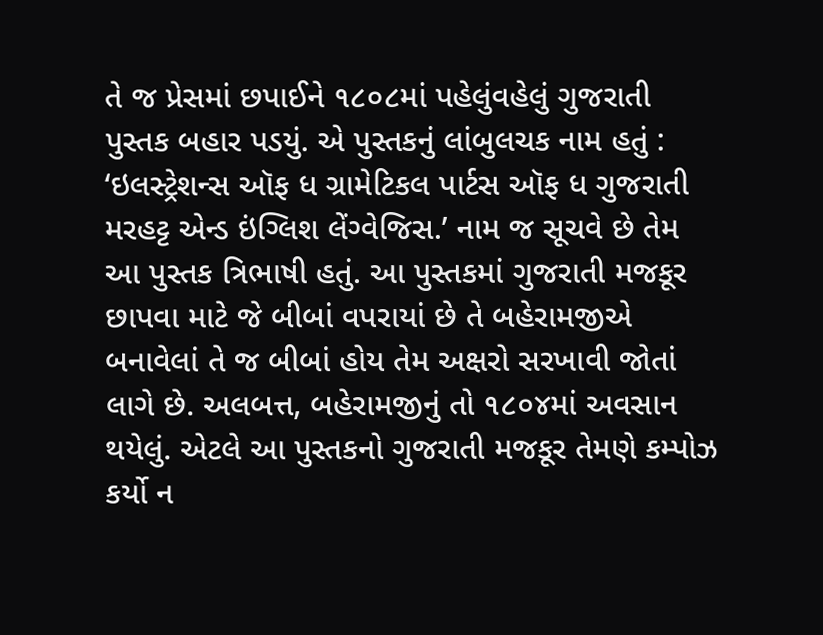તે જ પ્રેસમાં છપાઈને ૧૮૦૮માં પહેલુંવહેલું ગુજરાતી પુસ્તક બહાર પડયું. એ પુસ્તકનું લાંબુલચક નામ હતું : ‘ઇલસ્ટ્રેશન્સ ઑફ ધ ગ્રામેટિકલ પાર્ટસ ઑફ ધ ગુજરાતી મરહટ્ટ એન્ડ ઇંગ્લિશ લેંગ્વેજિસ.’ નામ જ સૂચવે છે તેમ આ પુસ્તક ત્રિભાષી હતું. આ પુસ્તકમાં ગુજરાતી મજકૂર છાપવા માટે જે બીબાં વપરાયાં છે તે બહેરામજીએ બનાવેલાં તે જ બીબાં હોય તેમ અક્ષરો સરખાવી જોતાં લાગે છે. અલબત્ત, બહેરામજીનું તો ૧૮૦૪માં અવસાન થયેલું. એટલે આ પુસ્તકનો ગુજરાતી મજકૂર તેમણે કમ્પોઝ કર્યો ન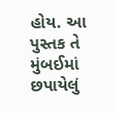હોય. આ પુસ્તક તે મુંબઈમાં છપાયેલું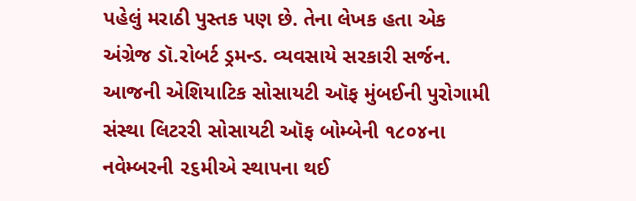પહેલું મરાઠી પુસ્તક પણ છે. તેના લેખક હતા એક અંગ્રેજ ડૉ.રોબર્ટ ડ્રમન્ડ. વ્યવસાયે સરકારી સર્જન. આજની એશિયાટિક સોસાયટી ઑફ મુંબઈની પુરોગામી સંસ્થા લિટરરી સોસાયટી ઑફ બોમ્બેની ૧૮૦૪ના નવેમ્બરની ૨૬મીએ સ્થાપના થઈ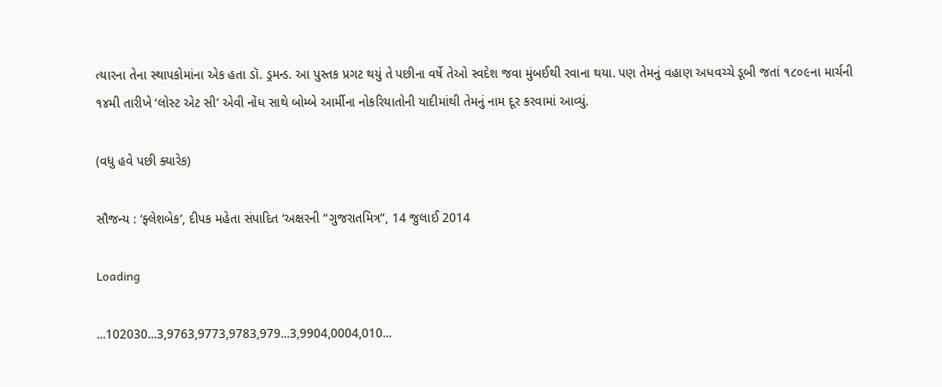ત્યારના તેના સ્થાપકોમાંના એક હતા ડૉ. ડ્રમન્ડ. આ પુસ્તક પ્રગટ થયું તે પછીના વર્ષે તેઓ સ્વદેશ જવા મુંબઈથી રવાના થયા. પણ તેમનું વહાણ અધવચ્ચે ડૂબી જતાં ૧૮૦૯ના માર્ચની ૧૪મી તારીખે ‘લોસ્ટ એટ સી’ એવી નોંધ સાથે બોમ્બે આર્મીના નોકરિયાતોની યાદીમાંથી તેમનું નામ દૂર કરવામાં આવ્યું.

(વધુ હવે પછી ક્યારેક)

સૌજન્ય : ‘ફ્લેશબેક’, દીપક મહેતા સંપાદિત ‘અક્ષરની “ગુજરાતમિત્ર”, 14 જુલાઈ 2014

Loading

...102030...3,9763,9773,9783,979...3,9904,0004,010...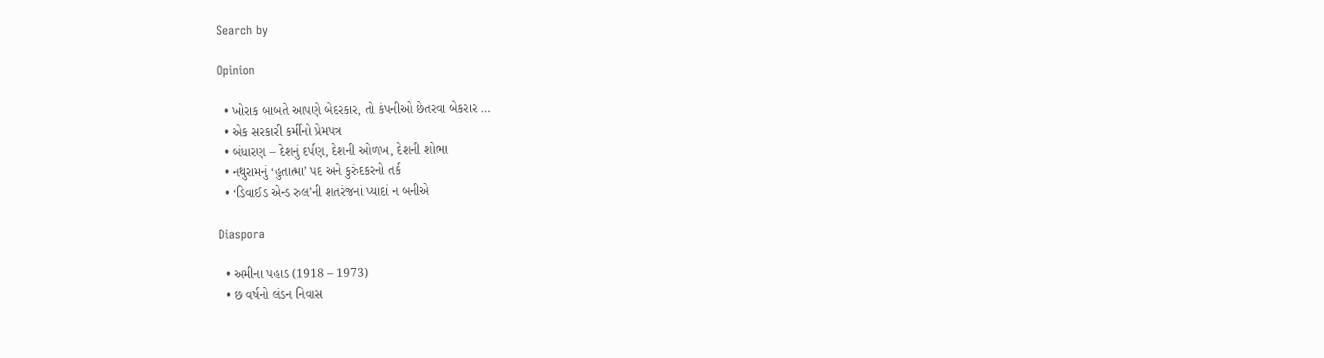Search by

Opinion

  • ખોરાક બાબતે આપણે બેદરકાર, તો કંપનીઓ છેતરવા બેકરાર …
  • એક સરકારી કર્મીનો પ્રેમપત્ર
  • બંધારણ – દેશનું દર્પણ, દેશની ઓળખ, દેશની શોભા
  • નથુરામનું ‘હુતાત્મા’ પદ અને કુરુંદકરનો તર્ક
  • ‘ડિવાઈડ એન્ડ રુલ’ની શતરંજનાં પ્યાદાં ન બનીએ

Diaspora

  • અમીના પહાડ (1918 – 1973)
  • છ વર્ષનો લંડન નિવાસ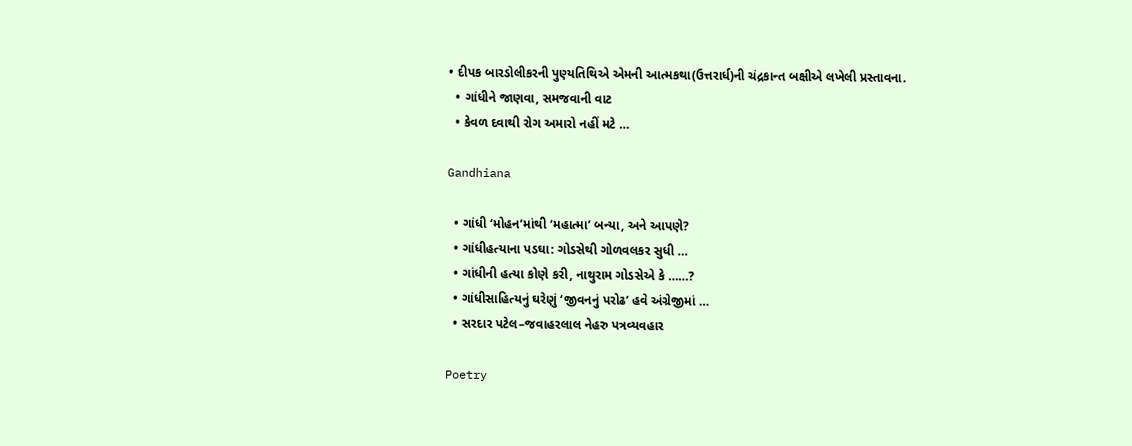• દીપક બારડોલીકરની પુણ્યતિથિએ એમની આત્મકથા(ઉત્તરાર્ધ)ની ચંદ્રકાન્ત બક્ષીએ લખેલી પ્રસ્તાવના.
  • ગાંધીને જાણવા, સમજવાની વાટ
  • કેવળ દવાથી રોગ અમારો નહીં મટે …

Gandhiana

  • ગાંધી ‘મોહન’માંથી ‘મહાત્મા’ બન્યા, અને આપણે?
  • ગાંધીહત્યાના પડઘા: ગોડસેથી ગોળવલકર સુધી …
  • ગાંધીની હત્યા કોણે કરી, નાથુરામ ગોડસેએ કે ……?
  • ગાંધીસાહિત્યનું ઘરેણું ‘જીવનનું પરોઢ’ હવે અંગ્રેજીમાં …
  • સરદાર પટેલ–જવાહરલાલ નેહરુ પત્રવ્યવહાર

Poetry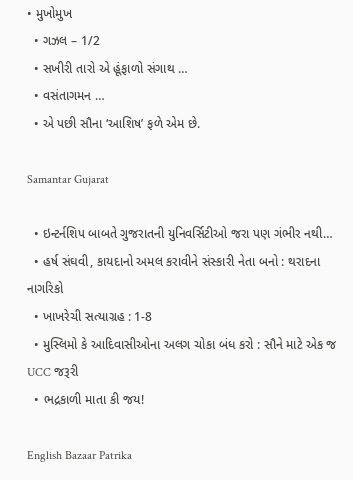• મુખોમુખ
  • ગઝલ – 1/2
  • સખીરી તારો એ હૂંફાળો સંગાથ …
  • વસંતાગમન …
  • એ પછી સૌના ‘આશિષ’ ફળે એમ છે.

Samantar Gujarat

  • ઇન્ટર્નશિપ બાબતે ગુજરાતની યુનિવર્સિટીઓ જરા પણ ગંભીર નથી…
  • હર્ષ સંઘવી, કાયદાનો અમલ કરાવીને સંસ્કારી નેતા બનો : થરાદના નાગરિકો
  • ખાખરેચી સત્યાગ્રહ : 1-8
  • મુસ્લિમો કે આદિવાસીઓના અલગ ચોકા બંધ કરો : સૌને માટે એક જ UCC જરૂરી
  • ભદ્રકાળી માતા કી જય!

English Bazaar Patrika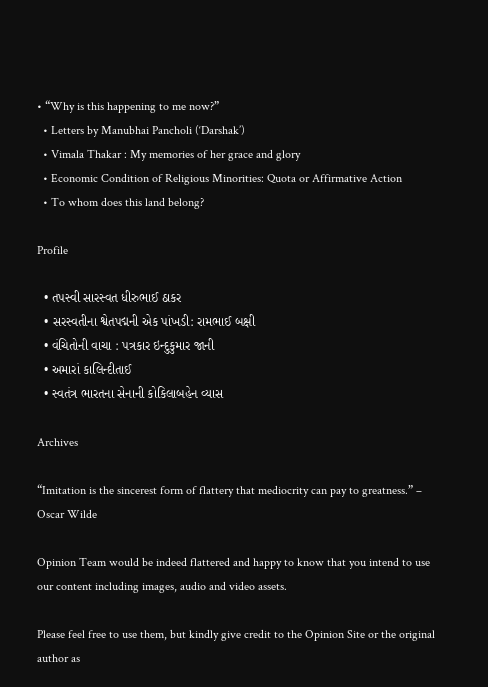• “Why is this happening to me now?”
  • Letters by Manubhai Pancholi (‘Darshak’)
  • Vimala Thakar : My memories of her grace and glory
  • Economic Condition of Religious Minorities: Quota or Affirmative Action
  • To whom does this land belong?

Profile

  • તપસ્વી સારસ્વત ધીરુભાઈ ઠાકર
  • સરસ્વતીના શ્વેતપદ્મની એક પાંખડી: રામભાઈ બક્ષી
  • વંચિતોની વાચા : પત્રકાર ઇન્દુકુમાર જાની
  • અમારાં કાલિન્દીતાઈ
  • સ્વતંત્ર ભારતના સેનાની કોકિલાબહેન વ્યાસ

Archives

“Imitation is the sincerest form of flattery that mediocrity can pay to greatness.” – Oscar Wilde

Opinion Team would be indeed flattered and happy to know that you intend to use our content including images, audio and video assets.

Please feel free to use them, but kindly give credit to the Opinion Site or the original author as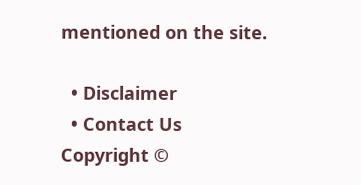mentioned on the site.

  • Disclaimer
  • Contact Us
Copyright ©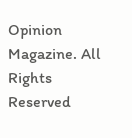Opinion Magazine. All Rights Reserved